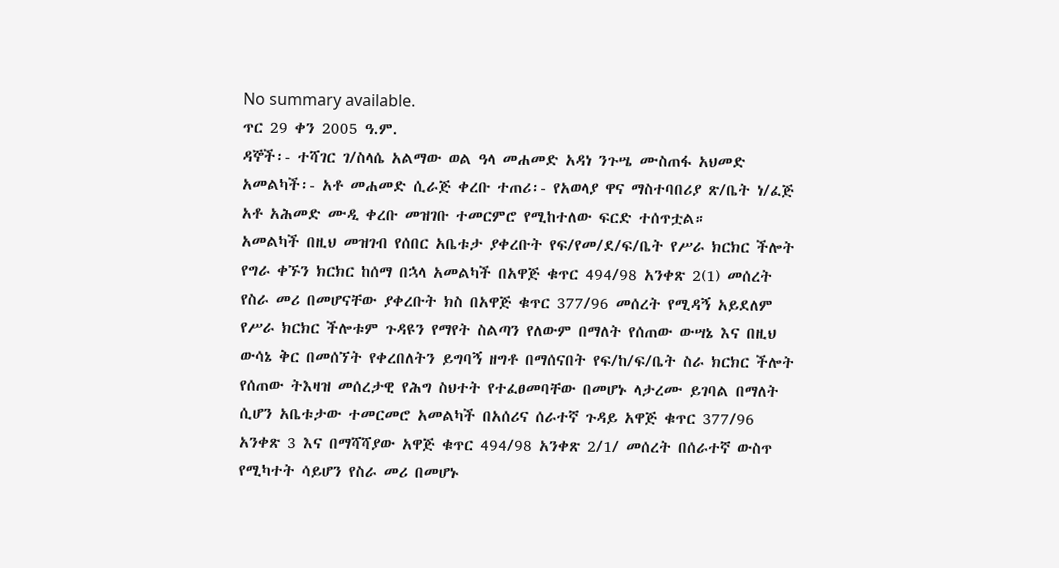No summary available.
ጥር 29 ቀን 2005 ዓ.ም.
ዳኞች፡- ተሻገር ገ/ስላሴ አልማው ወል ዓላ መሐመድ አዳነ ንጉሤ ሙስጠፋ አህመድ አመልካች፡- አቶ መሐመድ ሲራጅ ቀረቡ ተጠሪ፡- የአወላያ ዋና ማስተባበሪያ ጽ/ቤት ነ/ፈጅ አቶ አሕመድ ሙዲ ቀረቡ መዝገቡ ተመርምሮ የሚከተለው ፍርድ ተሰጥቷል።
አመልካች በዚህ መዝገብ የሰበር አቤቱታ ያቀረቡት የፍ/የመ/ደ/ፍ/ቤት የሥራ ክርክር ችሎት የግራ ቀኙን ክርክር ከሰማ በኋላ አመልካች በአዋጅ ቁጥር 494/98 አንቀጽ 2(1) መሰረት የስራ መሪ በመሆናቸው ያቀረቡት ክስ በአዋጅ ቁጥር 377/96 መሰረት የሚዳኝ አይደለም የሥራ ክርክር ችሎቱም ጉዳዩን የማየት ስልጣን የለውም በማለት የሰጠው ውሣኔ እና በዚህ ውሳኔ ቅር በመሰኘት የቀረበለትን ይግባኝ ዘግቶ በማሰናበት የፍ/ከ/ፍ/ቤት ስራ ክርክር ችሎት የሰጠው ትእዛዝ መሰረታዊ የሕግ ስህተት የተፈፀመባቸው በመሆኑ ላታረሙ ይገባል በማለት ሲሆን አቤቱታው ተመርመሮ አመልካች በአሰሪና ሰራተኛ ጉዳይ አዋጅ ቁጥር 377/96 አንቀጽ 3 እና በማሻሻያው አዋጅ ቁጥር 494/98 አንቀጽ 2/1/ መሰረት በሰራተኛ ውስጥ የሚካተት ሳይሆን የስራ መሪ በመሆኑ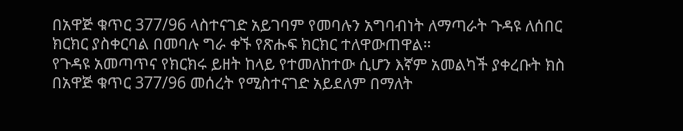በአዋጅ ቁጥር 377/96 ላስተናገድ አይገባም የመባሉን አግባብነት ለማጣራት ጉዳዩ ለሰበር ክርክር ያስቀርባል በመባሉ ግራ ቀኙ የጽሑፍ ክርክር ተለዋውጠዋል።
የጉዳዩ አመጣጥና የክርክሩ ይዘት ከላይ የተመለከተው ሲሆን እኛም አመልካች ያቀረቡት ክስ በአዋጅ ቁጥር 377/96 መሰረት የሚስተናገድ አይደለም በማለት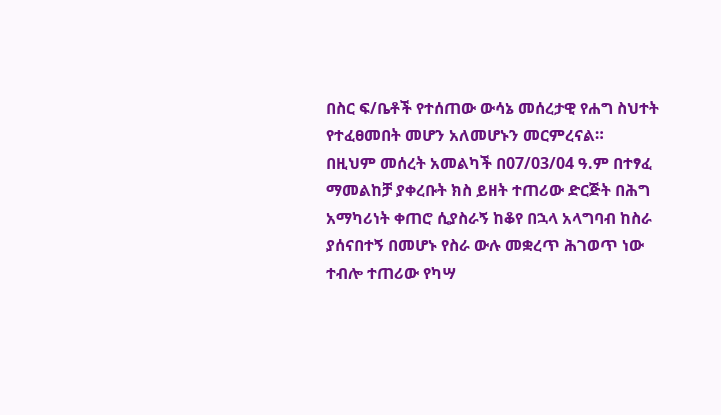በስር ፍ/ቤቶች የተሰጠው ውሳኔ መሰረታዊ የሐግ ስህተት የተፈፀመበት መሆን አለመሆኑን መርምረናል።
በዚህም መሰረት አመልካች በ07/03/04 ዓ.ም በተፃፈ ማመልከቻ ያቀረቡት ክስ ይዘት ተጠሪው ድርጅት በሕግ አማካሪነት ቀጠሮ ሲያስራኝ ከቆየ በኋላ አላግባብ ከስራ ያሰናበተኝ በመሆኑ የስራ ውሉ መቋረጥ ሕገወጥ ነው ተብሎ ተጠሪው የካሣ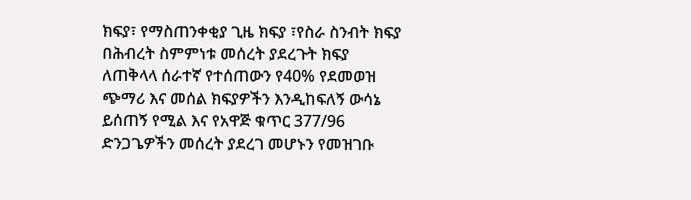ክፍያ፣ የማስጠንቀቂያ ጊዜ ክፍያ ፣የስራ ስንብት ክፍያ በሕብረት ስምምነቱ መሰረት ያደረጉት ክፍያ ለጠቅላላ ሰራተኛ የተሰጠውን የ40% የደመወዝ ጭማሪ እና መሰል ክፍያዎችን እንዲከፍለኝ ውሳኔ ይሰጠኝ የሚል እና የአዋጅ ቁጥር 377/96 ድንጋጌዎችን መሰረት ያደረገ መሆኑን የመዝገቡ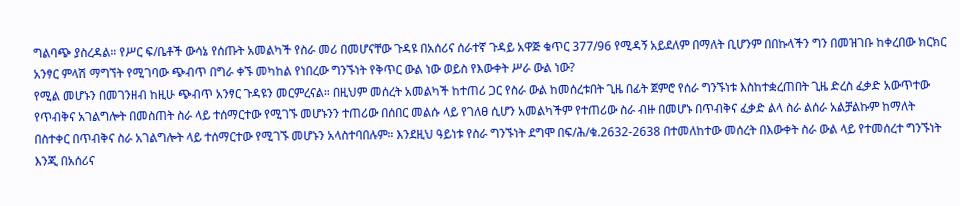ግልባጭ ያስረዳል። የሥር ፍ/ቤቶች ውሳኔ የሰጡት አመልካች የስራ መሪ በመሆናቸው ጉዳዩ በአሰሪና ሰራተኛ ጉዳይ አዋጅ ቁጥር 377/96 የሚዳኝ አይደለም በማለት ቢሆንም በበኩላችን ግን በመዝገቡ ከቀረበው ክርክር አንፃር ምላሽ ማግኘት የሚገባው ጭብጥ በግራ ቀኙ መካከል የነበረው ግንኙነት የቅጥር ውል ነው ወይስ የእውቀት ሥራ ውል ነው?
የሚል መሆኑን በመገንዘብ ከዚሁ ጭብጥ አንፃር ጉዳዩን መርምረናል። በዚህም መሰረት አመልካች ከተጠሪ ጋር የስራ ውል ከመሰረቱበት ጊዜ በፊት ጀምሮ የሰራ ግንኙነቱ እስከተቋረጠበት ጊዜ ድረስ ፈቃድ አውጥተው የጥብቅና አገልግሎት በመስጠት ስራ ላይ ተሰማርተው የሚገኙ መሆኑንን ተጠሪው በሰበር መልሱ ላይ የገለፀ ሲሆን አመልካችም የተጠሪው ስራ ብዙ በመሆኑ በጥብቅና ፈቃድ ልላ ስራ ልሰራ አልቻልኩም ከማለት በስተቀር በጥብቅና ስራ አገልግሎት ላይ ተሰማርተው የሚገኙ መሆኑን አላስተባበሉም። እንደዚህ ዓይነቱ የስራ ግንኙነት ደግሞ በፍ/ሕ/ቁ.2632-2638 በተመለከተው መሰረት በእውቀት ስራ ውል ላይ የተመሰረተ ግንኙነት እንጂ በአሰሪና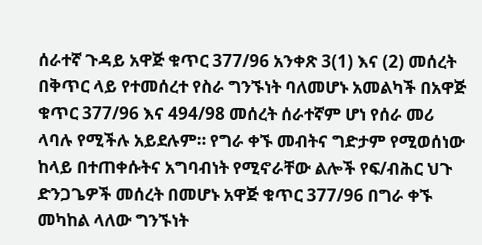ሰራተኛ ጉዳይ አዋጅ ቁጥር 377/96 አንቀጽ 3(1) እና (2) መሰረት በቅጥር ላይ የተመሰረተ የስራ ግንኙነት ባለመሆኑ አመልካች በአዋጅ ቁጥር 377/96 እና 494/98 መሰረት ሰራተኛም ሆነ የሰራ መሪ ላባሉ የሚችሉ አይደሉም። የግራ ቀኙ መብትና ግድታም የሚወሰነው ከላይ በተጠቀሱትና አግባብነት የሚኖራቸው ልሎች የፍ/ብሕር ህጉ ድንጋጌዎች መሰረት በመሆኑ አዋጅ ቁጥር 377/96 በግራ ቀኙ መካከል ላለው ግንኙነት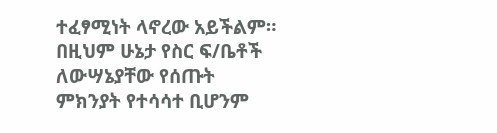ተፈፃሚነት ላኖረው አይችልም። በዚህም ሁኔታ የስር ፍ/ቤቶች ለውሣኔያቸው የሰጡት ምክንያት የተሳሳተ ቢሆንም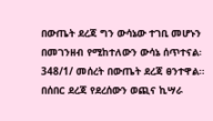በውጤት ደረጃ ግን ውሳኔው ተገቢ መሆኑን በመገንዘብ የሚከተለውን ውሳኔ ሰጥተናል፡
348/1/ መሰረት በውጤት ደረጃ ፀንተዋል።
በሰበር ደረጃ የደረሰውን ወጪና ኪሣራ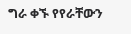ግራ ቀኙ የየራቸውን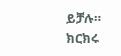ይቻሉ።
ክርክሩ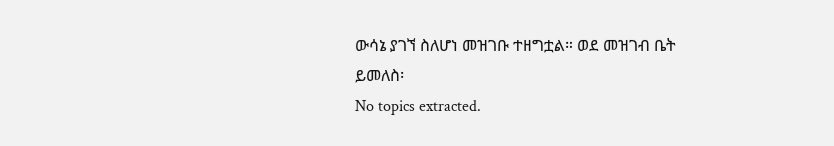ውሳኔ ያገኘ ስለሆነ መዝገቡ ተዘግቷል። ወደ መዝገብ ቤት ይመለስ፡
No topics extracted.